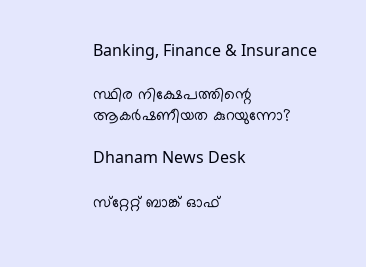Banking, Finance & Insurance

സ്ഥിര നിക്ഷേപത്തിന്റെ ആകര്‍ഷണീയത കുറയുന്നോ?

Dhanam News Desk

സ്‌റ്റേറ്റ് ബാങ്ക് ഓഫ്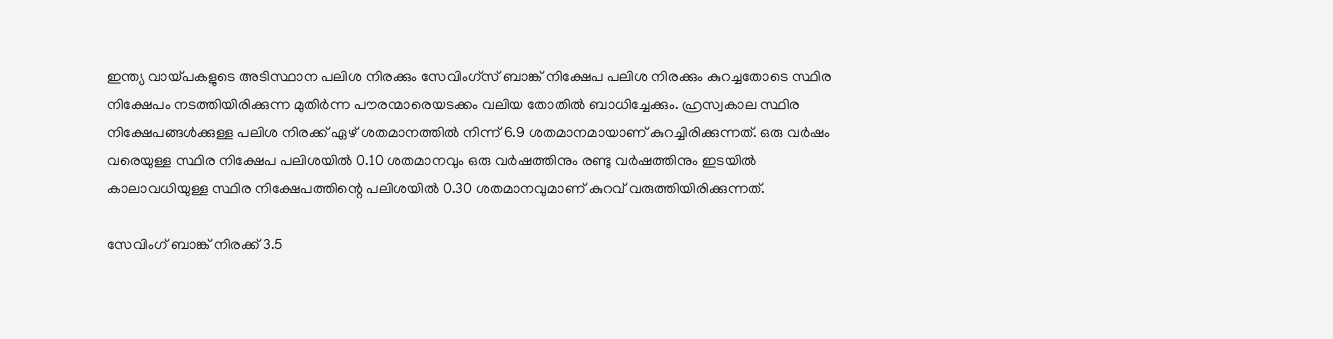ഇന്ത്യ വായ്പകളുടെ അടിസ്ഥാന പലിശ നിരക്കും സേവിംഗ്‌സ് ബാങ്ക് നിക്ഷേപ പലിശ നിരക്കും കുറച്ചതോടെ സ്ഥിര നിക്ഷേപം നടത്തിയിരിക്കുന്ന മുതിര്‍ന്ന പൗരന്മാരെയടക്കം വലിയ തോതില്‍ ബാധിച്ചേക്കും. ഹ്രസ്വകാല സ്ഥിര നിക്ഷേപങ്ങള്‍ക്കുള്ള പലിശ നിരക്ക് ഏഴ് ശതമാനത്തില്‍ നിന്ന് 6.9 ശതമാനമായാണ് കുറച്ചിരിക്കുന്നത്. ഒരു വര്‍ഷം വരെയുള്ള സ്ഥിര നിക്ഷേപ പലിശയില്‍ 0.10 ശതമാനവും ഒരു വര്‍ഷത്തിനും രണ്ടു വര്‍ഷത്തിനും ഇടയില്‍ കാലാവധിയുള്ള സ്ഥിര നിക്ഷേപത്തിന്റെ പലിശയില്‍ 0.30 ശതമാനവുമാണ് കുറവ് വരുത്തിയിരിക്കുന്നത്.

സേവിംഗ് ബാങ്ക് നിരക്ക് 3.5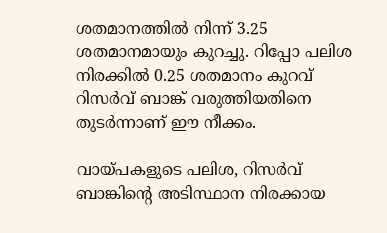ശതമാനത്തില്‍ നിന്ന് 3.25 ശതമാനമായും കുറച്ചു. റിപ്പോ പലിശ നിരക്കില്‍ 0.25 ശതമാനം കുറവ് റിസര്‍വ് ബാങ്ക് വരുത്തിയതിനെ തുടര്‍ന്നാണ് ഈ നീക്കം.

വായ്പകളുടെ പലിശ, റിസര്‍വ് ബാങ്കിന്റെ അടിസ്ഥാന നിരക്കായ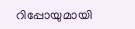റിപ്പോയുമായി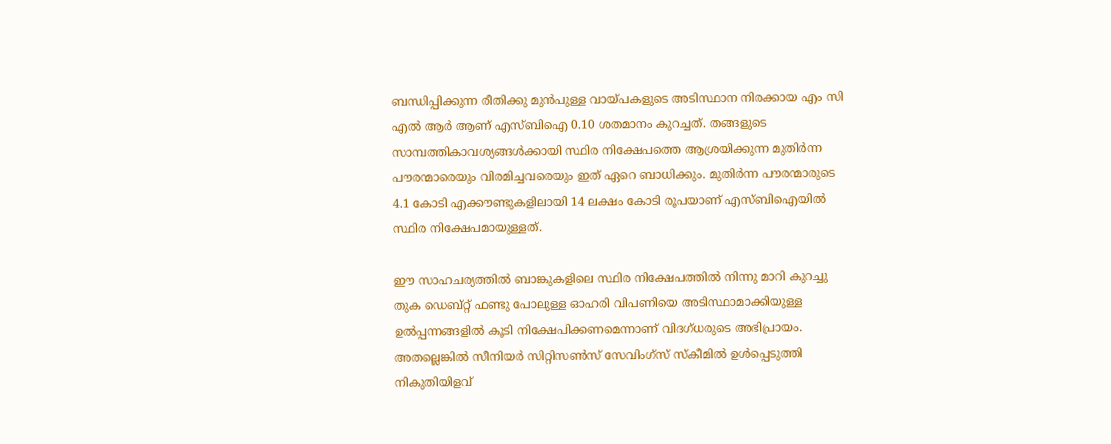ബന്ധിപ്പിക്കുന്ന രീതിക്കു മുന്‍പുള്ള വായ്പകളുടെ അടിസ്ഥാന നിരക്കായ എം സി എല്‍ ആര്‍ ആണ് എസ്ബിഐ 0.10 ശതമാനം കുറച്ചത്. തങ്ങളുടെ സാമ്പത്തികാവശ്യങ്ങള്‍ക്കായി സ്ഥിര നിക്ഷേപത്തെ ആശ്രയിക്കുന്ന മുതിര്‍ന്ന പൗരന്മാരെയും വിരമിച്ചവരെയും ഇത് ഏറെ ബാധിക്കും. മുതിര്‍ന്ന പൗരന്മാരുടെ 4.1 കോടി എക്കൗണ്ടുകളിലായി 14 ലക്ഷം കോടി രൂപയാണ് എസ്ബിഐയില്‍ സ്ഥിര നിക്ഷേപമായുള്ളത്.

ഈ സാഹചര്യത്തില്‍ ബാങ്കുകളിലെ സ്ഥിര നിക്ഷേപത്തില്‍ നിന്നു മാറി കുറച്ചു തുക ഡെബ്റ്റ് ഫണ്ടു പോലുള്ള ഓഹരി വിപണിയെ അടിസ്ഥാമാക്കിയുള്ള ഉല്‍പ്പന്നങ്ങളില്‍ കൂടി നിക്ഷേപിക്കണമെന്നാണ് വിദഗ്ധരുടെ അഭിപ്രായം. അതല്ലെങ്കില്‍ സീനിയര്‍ സിറ്റിസണ്‍സ് സേവിംഗ്‌സ് സ്‌കീമില്‍ ഉള്‍പ്പെടുത്തി നികുതിയിളവ്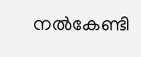നല്‍കേണ്ടി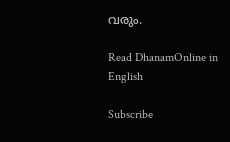വരും.

Read DhanamOnline in English

Subscribe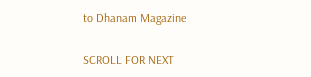to Dhanam Magazine

SCROLL FOR NEXT